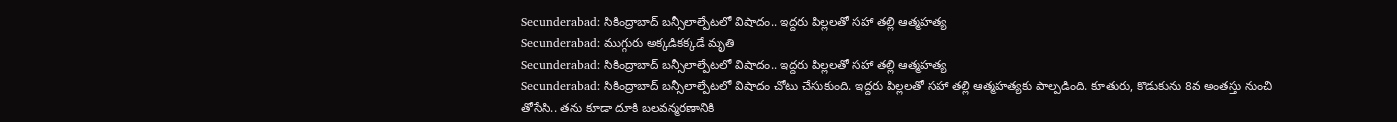Secunderabad: సికింద్రాబాద్ బన్సీలాల్పేటలో విషాదం.. ఇద్దరు పిల్లలతో సహా తల్లి ఆత్మహత్య
Secunderabad: ముగ్గురు అక్కడికక్కడే మృతి
Secunderabad: సికింద్రాబాద్ బన్సీలాల్పేటలో విషాదం.. ఇద్దరు పిల్లలతో సహా తల్లి ఆత్మహత్య
Secunderabad: సికింద్రాబాద్ బన్సీలాల్పేటలో విషాదం చోటు చేసుకుంది. ఇద్దరు పిల్లలతో సహా తల్లి ఆత్మహత్యకు పాల్పడింది. కూతురు, కొడుకును 8వ అంతస్తు నుంచి తోసేసి.. తను కూడా దూకి బలవన్మరణానికి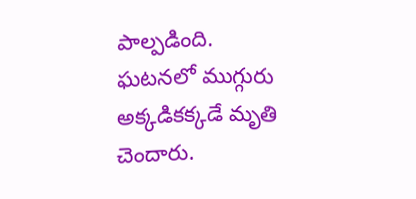పాల్పడింది. ఘటనలో ముగ్గురు అక్కడికక్కడే మృతి చెందారు.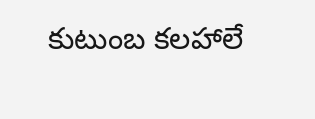కుటుంబ కలహాలే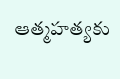ఆత్మహత్యకు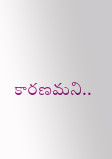కారణమని..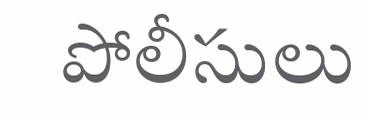పోలీసులు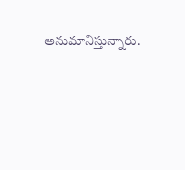అనుమానిస్తున్నారు.